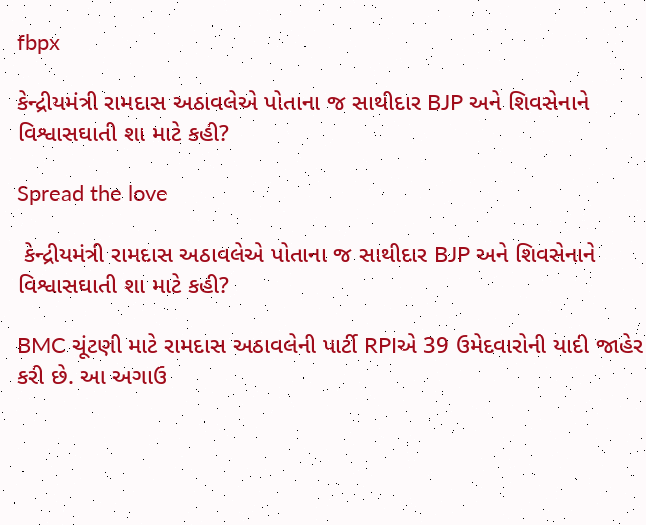fbpx

કેન્દ્રીયમંત્રી રામદાસ અઠાવલેએ પોતાના જ સાથીદાર BJP અને શિવસેનાને વિશ્વાસઘાતી શા માટે કહી?

Spread the love

 કેન્દ્રીયમંત્રી રામદાસ અઠાવલેએ પોતાના જ સાથીદાર BJP અને શિવસેનાને વિશ્વાસઘાતી શા માટે કહી?

BMC ચૂંટણી માટે રામદાસ અઠાવલેની પાર્ટી RPIએ 39 ઉમેદવારોની યાદી જાહેર કરી છે. આ અગાઉ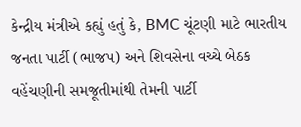કેન્દ્રીય મંત્રીએ કહ્યું હતું કે, BMC ચૂંટણી માટે ભારતીય જનતા પાર્ટી (ભાજપ) અને શિવસેના વચ્ચે બેઠક વહેંચણીની સમજૂતીમાંથી તેમની પાર્ટી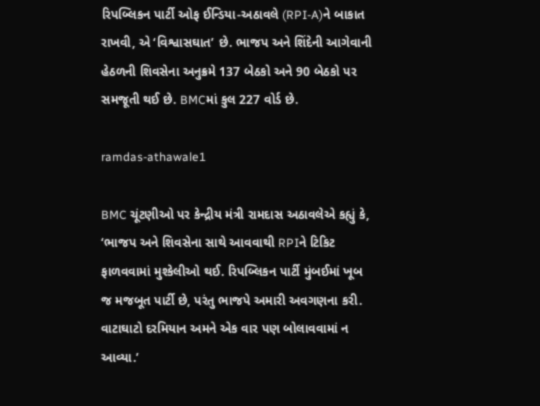રિપબ્લિકન પાર્ટી ઓફ ઈન્ડિયા-અઠાવલે (RPI-A)ને બાકાત રાખવી, એ ‘વિશ્વાસઘાત’ છે. ભાજપ અને શિંદેની આગેવાની હેઠળની શિવસેના અનુક્રમે 137 બેઠકો અને 90 બેઠકો પર સમજૂતી થઈ છે. BMCમાં કુલ 227 વોર્ડ છે.

ramdas-athawale1

BMC ચૂંટણીઓ પર કેન્દ્રીય મંત્રી રામદાસ અઠાવલેએ કહ્યું કે, ‘ભાજપ અને શિવસેના સાથે આવવાથી RPIને ટિકિટ ફાળવવામાં મુશ્કેલીઓ થઈ. રિપબ્લિકન પાર્ટી મુંબઈમાં ખૂબ જ મજબૂત પાર્ટી છે, પરંતુ ભાજપે અમારી અવગણના કરી. વાટાઘાટો દરમિયાન અમને એક વાર પણ બોલાવવામાં ન આવ્યા.’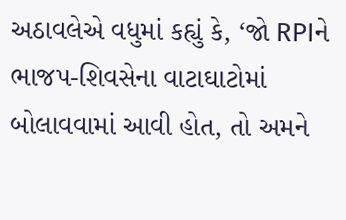અઠાવલેએ વધુમાં કહ્યું કે, ‘જો RPIને ભાજપ-શિવસેના વાટાઘાટોમાં બોલાવવામાં આવી હોત, તો અમને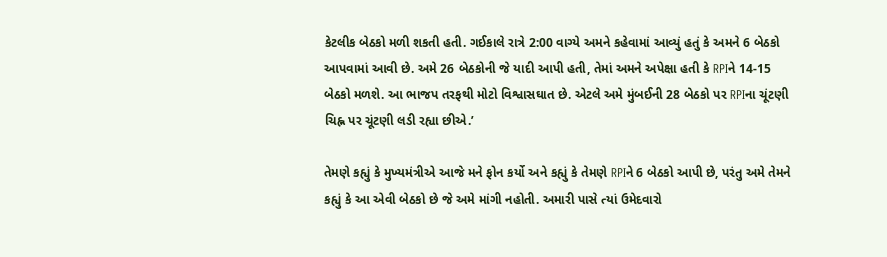કેટલીક બેઠકો મળી શકતી હતી. ગઈકાલે રાત્રે 2:00 વાગ્યે અમને કહેવામાં આવ્યું હતું કે અમને 6 બેઠકો આપવામાં આવી છે. અમે 26 બેઠકોની જે યાદી આપી હતી, તેમાં અમને અપેક્ષા હતી કે RPIને 14-15 બેઠકો મળશે. આ ભાજપ તરફથી મોટો વિશ્વાસઘાત છે. એટલે અમે મુંબઈની 28 બેઠકો પર RPIના ચૂંટણી ચિહ્ન પર ચૂંટણી લડી રહ્યા છીએ.’

તેમણે કહ્યું કે મુખ્યમંત્રીએ આજે મને ફોન કર્યો અને કહ્યું કે તેમણે RPIને 6 બેઠકો આપી છે, પરંતુ અમે તેમને કહ્યું કે આ એવી બેઠકો છે જે અમે માંગી નહોતી. અમારી પાસે ત્યાં ઉમેદવારો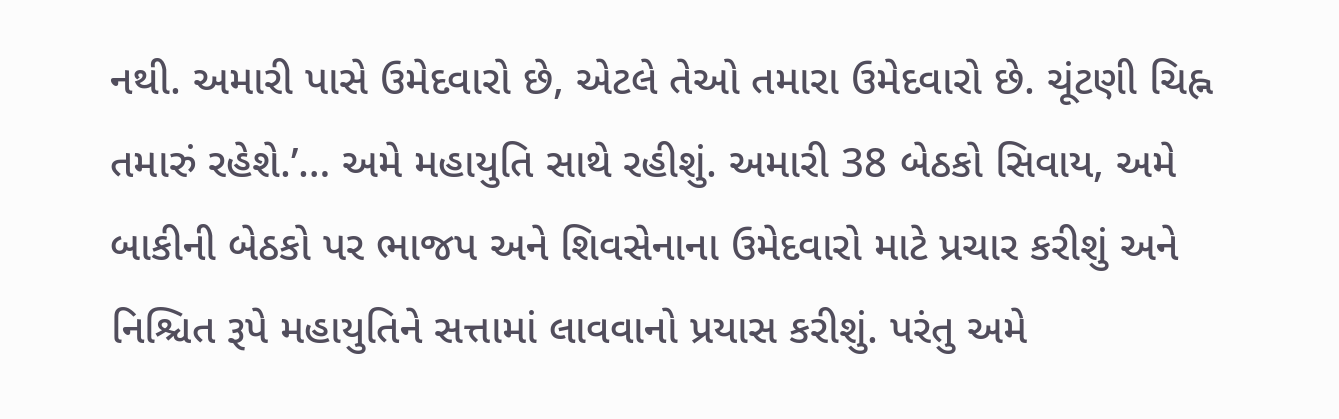નથી. અમારી પાસે ઉમેદવારો છે, એટલે તેઓ તમારા ઉમેદવારો છે. ચૂંટણી ચિહ્ન તમારું રહેશે.’… અમે મહાયુતિ સાથે રહીશું. અમારી 38 બેઠકો સિવાય, અમે બાકીની બેઠકો પર ભાજપ અને શિવસેનાના ઉમેદવારો માટે પ્રચાર કરીશું અને નિશ્ચિત રૂપે મહાયુતિને સત્તામાં લાવવાનો પ્રયાસ કરીશું. પરંતુ અમે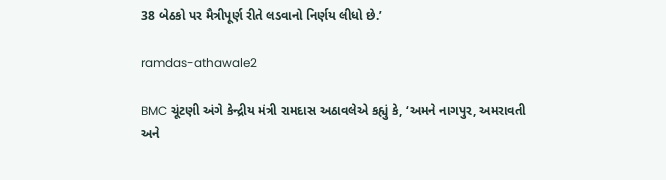38 બેઠકો પર મૈત્રીપૂર્ણ રીતે લડવાનો નિર્ણય લીધો છે.’

ramdas-athawale2

BMC ચૂંટણી અંગે કેન્દ્રીય મંત્રી રામદાસ અઠાવલેએ કહ્યું કે, ‘અમને નાગપુર, અમરાવતી અને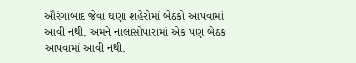ઔરંગાબાદ જેવા ઘણા શહેરોમાં બેઠકો આપવામાં આવી નથી. અમને નાલાસોપારામાં એક પણ બેઠક આપવામાં આવી નથી.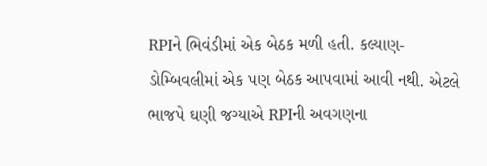RPIને ભિવંડીમાં એક બેઠક મળી હતી. કલ્યાણ-ડોમ્બિવલીમાં એક પણ બેઠક આપવામાં આવી નથી. એટલે ભાજપે ઘણી જગ્યાએ RPIની અવગણના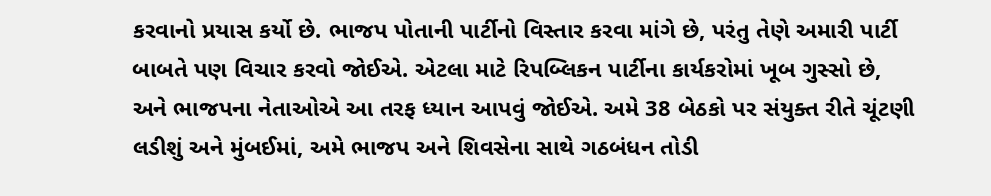કરવાનો પ્રયાસ કર્યો છે. ભાજપ પોતાની પાર્ટીનો વિસ્તાર કરવા માંગે છે, પરંતુ તેણે અમારી પાર્ટી બાબતે પણ વિચાર કરવો જોઈએ. એટલા માટે રિપબ્લિકન પાર્ટીના કાર્યકરોમાં ખૂબ ગુસ્સો છે, અને ભાજપના નેતાઓએ આ તરફ ધ્યાન આપવું જોઈએ. અમે 38 બેઠકો પર સંયુક્ત રીતે ચૂંટણી લડીશું અને મુંબઈમાં, અમે ભાજપ અને શિવસેના સાથે ગઠબંધન તોડી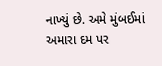નાખ્યું છે. અમે મુંબઈમાં અમારા દમ પર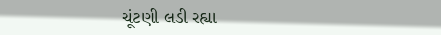ચૂંટણી લડી રહ્યા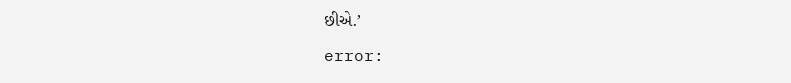છીએ.’

error: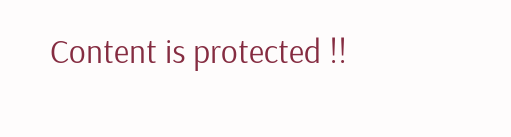Content is protected !!